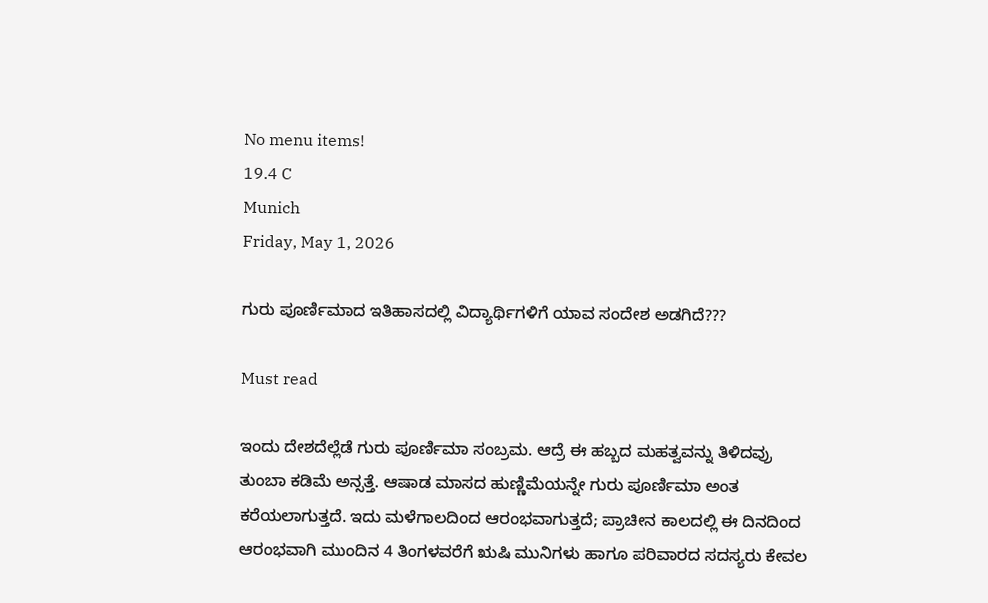No menu items!
19.4 C
Munich
Friday, May 1, 2026

ಗುರು ಪೂರ್ಣಿಮಾದ ಇತಿಹಾಸದಲ್ಲಿ ವಿದ್ಯಾರ್ಥಿಗಳಿಗೆ ಯಾವ ಸಂದೇಶ ಅಡಗಿದೆ???

Must read

ಇಂದು ದೇಶದೆಲ್ಲೆಡೆ ಗುರು ಪೂರ್ಣಿಮಾ ಸಂಬ್ರಮ. ಆದ್ರೆ ಈ ಹಬ್ಬದ ಮಹತ್ವವನ್ನು ತಿಳಿದವ್ರು ತುಂಬಾ ಕಡಿಮೆ ಅನ್ಸತ್ತೆ. ಆಷಾಡ ಮಾಸದ ಹುಣ್ಣಿಮೆಯನ್ನೇ ಗುರು ಪೂರ್ಣಿಮಾ ಅಂತ ಕರೆಯಲಾಗುತ್ತದೆ. ಇದು ಮಳೆಗಾಲದಿಂದ ಆರಂಭವಾಗುತ್ತದೆ; ಪ್ರಾಚೀನ ಕಾಲದಲ್ಲಿ ಈ ದಿನದಿಂದ ಆರಂಭವಾಗಿ ಮುಂದಿನ 4 ತಿಂಗಳವರೆಗೆ ಋಷಿ ಮುನಿಗಳು ಹಾಗೂ ಪರಿವಾರದ ಸದಸ್ಯರು ಕೇವಲ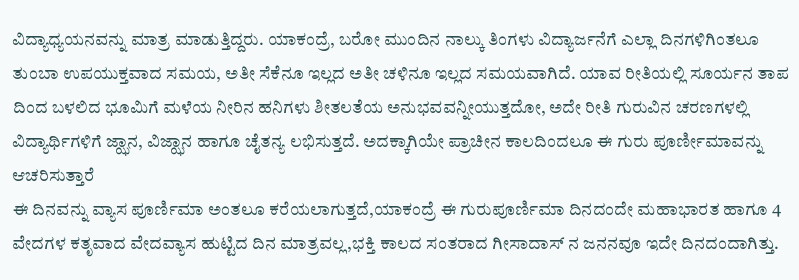ವಿದ್ಯಾಧ್ಯಯನವನ್ನು ಮಾತ್ರ ಮಾಡುತ್ತಿದ್ದರು. ಯಾಕಂದ್ರೆ, ಬರೋ ಮುಂದಿನ ನಾಲ್ಕು ತಿಂಗಳು ವಿದ್ಯಾರ್ಜನೆಗೆ ಎಲ್ಲಾ ದಿನಗಳಿಗಿಂತಲೂ ತುಂಬಾ ಉಪಯುಕ್ತವಾದ ಸಮಯ, ಅತೀ ಸೆಕೆನೂ ಇಲ್ಲದ ಅತೀ ಚಳಿನೂ ಇಲ್ಲದ ಸಮಯವಾಗಿದೆ. ಯಾವ ರೀತಿಯಲ್ಲಿ ಸೂರ್ಯನ ತಾಪ ದಿಂದ ಬಳಲಿದ ಭೂಮಿಗೆ ಮಳೆಯ ನೀರಿನ ಹನಿಗಳು ಶೀತಲತೆಯ ಅನುಭವವನ್ನೀಯುತ್ತದೋ, ಅದೇ ರೀತಿ ಗುರುವಿನ ಚರಣಗಳಲ್ಲಿ ವಿದ್ಯಾರ್ಥಿಗಳಿಗೆ ಜ್ಝಾನ, ವಿಜ್ಝಾನ ಹಾಗೂ ಚೈತನ್ಯ ಲಭಿಸುತ್ತದೆ. ಅದಕ್ಕಾಗಿಯೇ ಪ್ರಾಚೀನ ಕಾಲದಿಂದಲೂ ಈ ಗುರು ಪೂರ್ಣೀಮಾವನ್ನು ಆಚರಿಸುತ್ತಾರೆ
ಈ ದಿನವನ್ನು ವ್ಯಾಸ ಪೂರ್ಣಿಮಾ ಅಂತಲೂ ಕರೆಯಲಾಗುತ್ತದೆ,ಯಾಕಂದ್ರೆ ಈ ಗುರುಪೂರ್ಣಿಮಾ ದಿನದಂದೇ ಮಹಾಭಾರತ ಹಾಗೂ 4 ವೇದಗಳ ಕತೃವಾದ ವೇದವ್ಯಾಸ ಹುಟ್ಟಿದ ದಿನ ಮಾತ್ರವಲ್ಲ,ಭಕ್ತಿ ಕಾಲದ ಸಂತರಾದ ಗೀಸಾದಾಸ್ ನ ಜನನವೂ ಇದೇ ದಿನದಂದಾಗಿತ್ತು.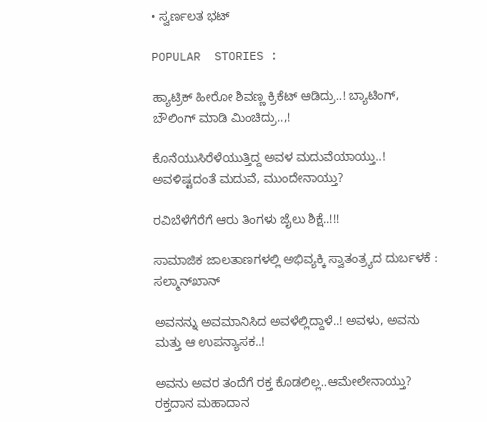• ಸ್ವರ್ಣಲತ ಭಟ್

POPULAR  STORIES :

ಹ್ಯಾಟ್ರಿಕ್ ಹೀರೋ ಶಿವಣ್ಣ ಕ್ರಿಕೆಟ್ ಆಡಿದ್ರು..! ಬ್ಯಾಟಿಂಗ್, ಬೌಲಿಂಗ್ ಮಾಡಿ ಮಿಂಚಿದ್ರು..,!

ಕೊನೆಯುಸಿರೆಳೆಯುತ್ತಿದ್ದ ಅವಳ ಮದುವೆಯಾಯ್ತು..! ಅವಳಿಷ್ಟದಂತೆ ಮದುವೆ, ಮುಂದೇನಾಯ್ತು?

ರವಿಬೆಳೆಗೆರೆಗೆ ಆರು ತಿಂಗಳು ಜೈಲು ಶಿಕ್ಷೆ..!!!

ಸಾಮಾಜಿಕ ಜಾಲತಾಣಗಳಲ್ಲಿ ಅಭಿವ್ಯಕ್ಕಿ ಸ್ವಾತಂತ್ರ್ಯದ ದುರ್ಬಳಕೆ : ಸಲ್ಮಾನ್‍ಖಾನ್

ಅವನನ್ನು ಅವಮಾನಿಸಿದ ಅವಳೆಲ್ಲಿದ್ದಾಳೆ..! ಅವಳು, ಅವನು ಮತ್ತು ಆ ಉಪನ್ಯಾಸಕ..!

ಅವನು ಅವರ ತಂದೆಗೆ ರಕ್ತ ಕೊಡಲಿಲ್ಲ..ಆಮೇಲೇನಾಯ್ತು? ರಕ್ತದಾನ ಮಹಾದಾನ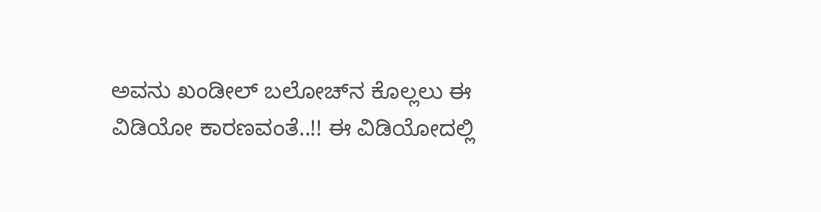ಅವನು ಖಂಡೀಲ್ ಬಲೋಚ್‍ನ ಕೊಲ್ಲಲು ಈ ವಿಡಿಯೋ ಕಾರಣವಂತೆ..!! ಈ ವಿಡಿಯೋದಲ್ಲಿ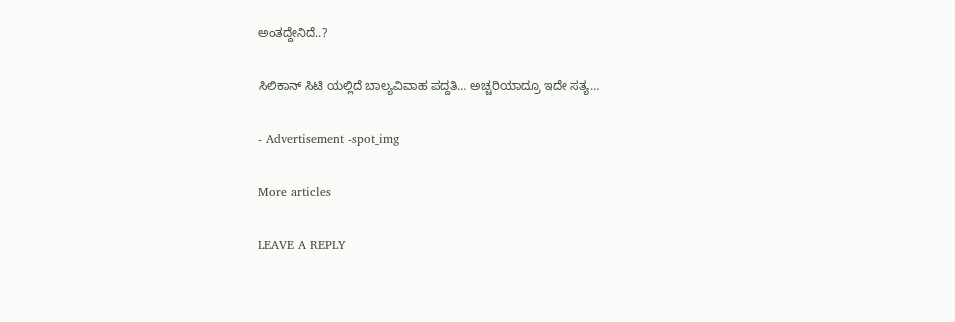ಅಂತದ್ದೇನಿದೆ..?

ಸಿಲಿಕಾನ್ ಸಿಟಿ ಯಲ್ಲಿದೆ ಬಾಲ್ಯವಿವಾಹ ಪದ್ದತಿ… ಅಚ್ಚರಿಯಾದ್ರೂ ಇದೇ ಸತ್ಯ…

- Advertisement -spot_img

More articles

LEAVE A REPLY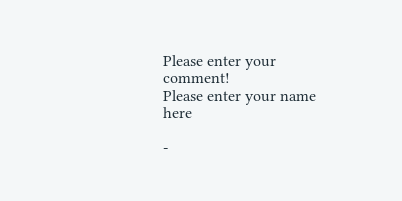Please enter your comment!
Please enter your name here

-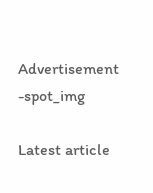Advertisement -spot_img

Latest article